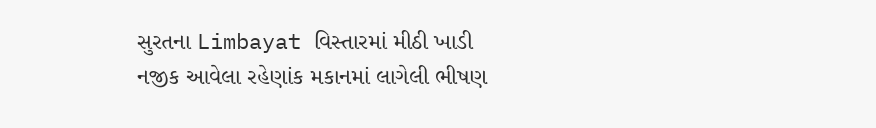સુરતના Limbayat વિસ્તારમાં મીઠી ખાડી નજીક આવેલા રહેણાંક મકાનમાં લાગેલી ભીષણ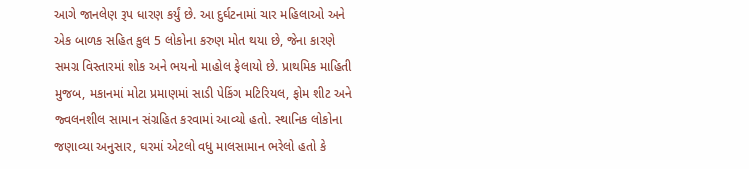આગે જાનલેણ રૂપ ધારણ કર્યું છે. આ દુર્ઘટનામાં ચાર મહિલાઓ અને એક બાળક સહિત કુલ 5 લોકોના કરુણ મોત થયા છે, જેના કારણે સમગ્ર વિસ્તારમાં શોક અને ભયનો માહોલ ફેલાયો છે. પ્રાથમિક માહિતી મુજબ, મકાનમાં મોટા પ્રમાણમાં સાડી પેકિંગ મટિરિયલ, ફોમ શીટ અને જ્વલનશીલ સામાન સંગ્રહિત કરવામાં આવ્યો હતો. સ્થાનિક લોકોના જણાવ્યા અનુસાર, ઘરમાં એટલો વધુ માલસામાન ભરેલો હતો કે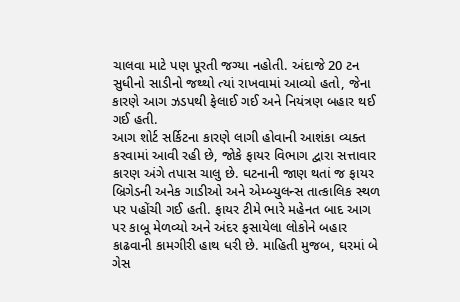ચાલવા માટે પણ પૂરતી જગ્યા નહોતી. અંદાજે 20 ટન સુધીનો સાડીનો જથ્થો ત્યાં રાખવામાં આવ્યો હતો, જેના કારણે આગ ઝડપથી ફેલાઈ ગઈ અને નિયંત્રણ બહાર થઈ ગઈ હતી.
આગ શોર્ટ સર્કિટના કારણે લાગી હોવાની આશંકા વ્યક્ત કરવામાં આવી રહી છે, જોકે ફાયર વિભાગ દ્વારા સત્તાવાર કારણ અંગે તપાસ ચાલુ છે. ઘટનાની જાણ થતાં જ ફાયર બ્રિગેડની અનેક ગાડીઓ અને એમ્બ્યુલન્સ તાત્કાલિક સ્થળ પર પહોંચી ગઈ હતી. ફાયર ટીમે ભારે મહેનત બાદ આગ પર કાબૂ મેળવ્યો અને અંદર ફસાયેલા લોકોને બહાર કાઢવાની કામગીરી હાથ ધરી છે. માહિતી મુજબ, ઘરમાં બે ગેસ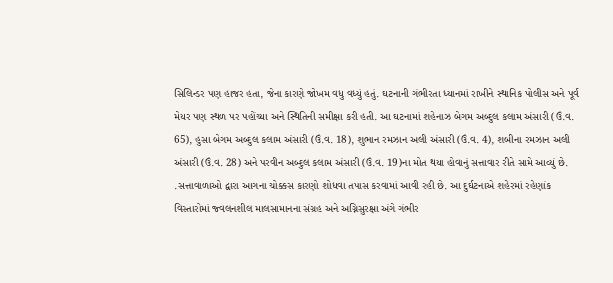સિલિન્ડર પણ હાજર હતા, જેના કારણે જોખમ વધુ વધ્યું હતું. ઘટનાની ગંભીરતા ધ્યાનમાં રાખીને સ્થાનિક પોલીસ અને પૂર્વ મેયર પણ સ્થળ પર પહોંચ્યા અને સ્થિતિની સમીક્ષા કરી હતી. આ ઘટનામાં શહેનાઝ બેગમ અબ્દુલ કલામ અંસારી (ઉં.વ. 65), હુસા બેગમ અબ્દુલ કલામ અંસારી (ઉં.વ. 18), શુભાન રમઝાન અલી અંસારી (ઉં.વ. 4), શબીના રમઝાન અલી અંસારી (ઉં.વ. 28) અને પરવીન અબ્દુલ કલામ અંસારી (ઉં.વ. 19)ના મોત થયા હોવાનું સત્તાવાર રીતે સામે આવ્યું છે. .સત્તાવાળાઓ દ્વારા આગના ચોક્કસ કારણો શોધવા તપાસ કરવામાં આવી રહી છે. આ દુર્ઘટનાએ શહેરમાં રહેણાંક વિસ્તારોમાં જ્વલનશીલ માલસામાનના સંગ્રહ અને અગ્નિસુરક્ષા અંગે ગંભીર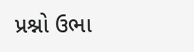પ્રશ્નો ઉભા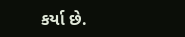કર્યા છે.